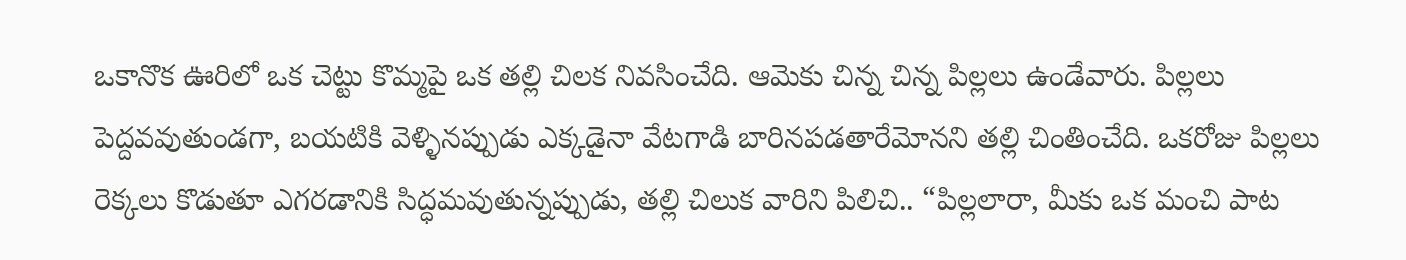ఒకానొక ఊరిలో ఒక చెట్టు కొమ్మపై ఒక తల్లి చిలక నివసించేది. ఆమెకు చిన్న చిన్న పిల్లలు ఉండేవారు. పిల్లలు పెద్దవవుతుండగా, బయటికి వెళ్ళినప్పుడు ఎక్కడైనా వేటగాడి బారినపడతారేమోనని తల్లి చింతించేది. ఒకరోజు పిల్లలు రెక్కలు కొడుతూ ఎగరడానికి సిద్ధమవుతున్నప్పుడు, తల్లి చిలుక వారిని పిలిచి.. “పిల్లలారా, మీకు ఒక మంచి పాట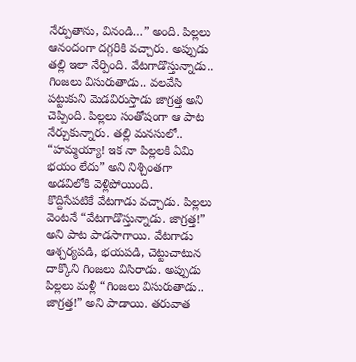నేర్పుతాను, వినండి…” అంది. పిల్లలు ఆనందంగా దగ్గరికి వచ్చారు. అప్పుడు తల్లి ఇలా నేర్పింది. వేటగాడొస్తున్నాడు.. గింజలు విసురుతాడు.. వలవేసి పట్టుకుని మెడవిరుస్తాడు జాగ్రత్త అని చెప్పింది. పిల్లలు సంతోషంగా ఆ పాట నేర్చుకున్నారు. తల్లి మనసులో.. “హమ్మయ్యా! ఇక నా పిల్లలకి ఏమి భయం లేదు” అని నిశ్చింతగా అడవిలోకి వెళ్లిపోయింది.
కొద్దిసేపటికే వేటగాడు వచ్చాడు. పిల్లలు వెంటనే “వేటగాడొస్తున్నాడు. జాగ్రత్త!” అని పాట పాడసాగాయి. వేటగాడు ఆశ్చర్యపడి, భయపడి, చెట్టుచాటున దాక్కొని గింజలు విసిరాడు. అప్పుడు పిల్లలు మళ్లీ “గింజలు విసురుతాడు.. జాగ్రత్త!” అని పాడాయి. తరువాత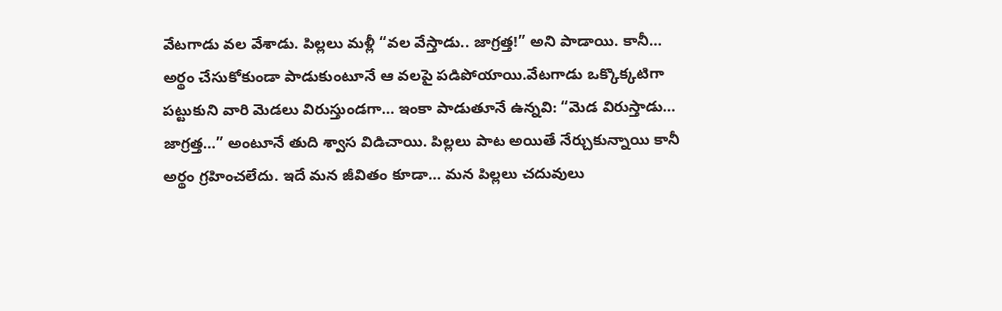వేటగాడు వల వేశాడు. పిల్లలు మళ్లీ “వల వేస్తాడు.. జాగ్రత్త!” అని పాడాయి. కానీ… అర్థం చేసుకోకుండా పాడుకుంటూనే ఆ వలపై పడిపోయాయి.వేటగాడు ఒక్కొక్కటిగా పట్టుకుని వారి మెడలు విరుస్తుండగా… ఇంకా పాడుతూనే ఉన్నవి: “మెడ విరుస్తాడు… జాగ్రత్త…” అంటూనే తుది శ్వాస విడిచాయి. పిల్లలు పాట అయితే నేర్చుకున్నాయి కానీ అర్థం గ్రహించలేదు. ఇదే మన జీవితం కూడా… మన పిల్లలు చదువులు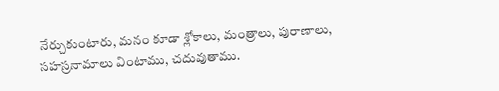నేర్చుకుంటారు, మనం కూడా శ్లోకాలు, మంత్రాలు, పురాణాలు, సహస్రనామాలు వింటాము, చదువుతాము.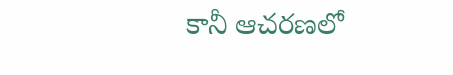కానీ ఆచరణలో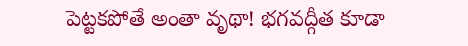పెట్టకపోతే అంతా వృథా! భగవద్గీత కూడా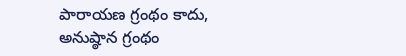పారాయణ గ్రంథం కాదు, అనుష్ఠాన గ్రంథం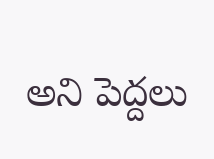అని పెద్దలు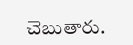చెబుతారు.